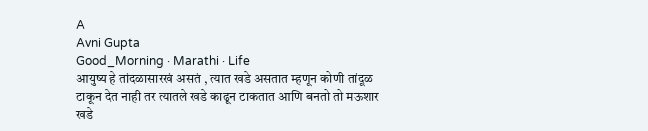A
Avni Gupta
Good_Morning · Marathi · Life
आयुष्य हे तांदळासारखं असतं , त्यात खडे असतात म्हणून कोणी तांदूळ टाकून देत नाही तर त्यातले खडे काढून टाकतात आणि बनतो तो मऊशार खडे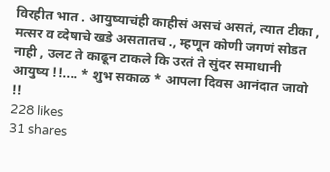विरहीत भात . आयुष्याचंही काहीसं असचं असतं, त्यात टीका , मत्सर व व्देषाचे खडे असतातच ., म्हणून कोणी जगणं सोडत नाही , उलट ते काढून टाकले कि उरतं ते सुंदर समाधानी आयुष्य !!.... * शुभ सकाळ * आपला दिवस आनंदात जावो !!
228 likes
31 shares